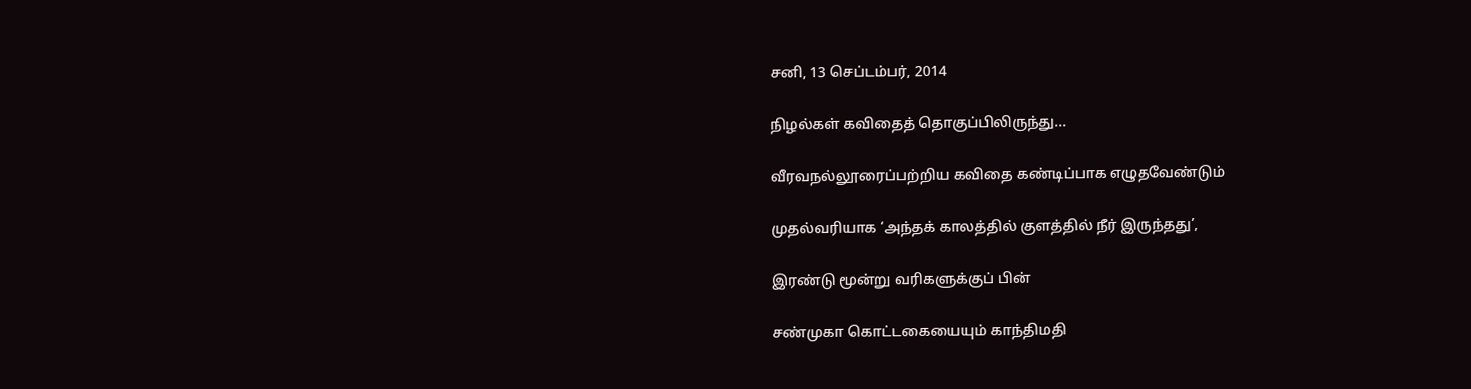சனி, 13 செப்டம்பர், 2014

நிழல்கள் கவிதைத் தொகுப்பிலிருந்து...

வீரவநல்லூரைப்பற்றிய கவிதை கண்டிப்பாக எழுதவேண்டும்

முதல்வரியாக ‘அந்தக் காலத்தில் குளத்தில் நீர் இருந்தது’,

இரண்டு மூன்று வரிகளுக்குப் பின்

சண்முகா கொட்டகையையும் காந்திமதி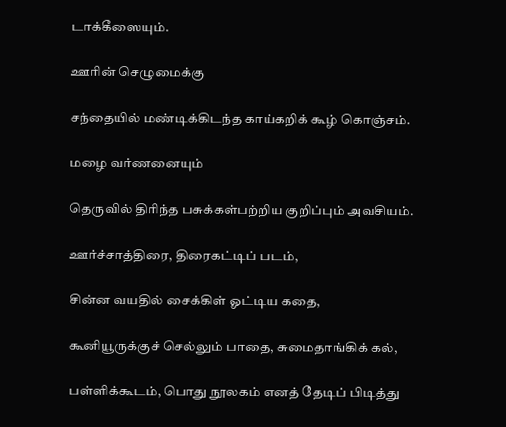டாக்கீஸையும்.

ஊரின் செழுமைக்கு

சந்தையில் மண்டிக்கிடந்த காய்கறிக் கூழ் கொஞ்சம்.

மழை வர்ணனையும்

தெருவில் திரிந்த பசுக்கள்பற்றிய குறிப்பும் அவசியம்.

ஊர்ச்சாத்திரை, திரைகட்டிப் படம்,

சின்ன வயதில் சைக்கிள் ஓட்டிய கதை,

கூனியூருக்குச் செல்லும் பாதை, சுமைதாங்கிக் கல்,

பள்ளிக்கூடம், பொது நூலகம் எனத் தேடிப் பிடித்து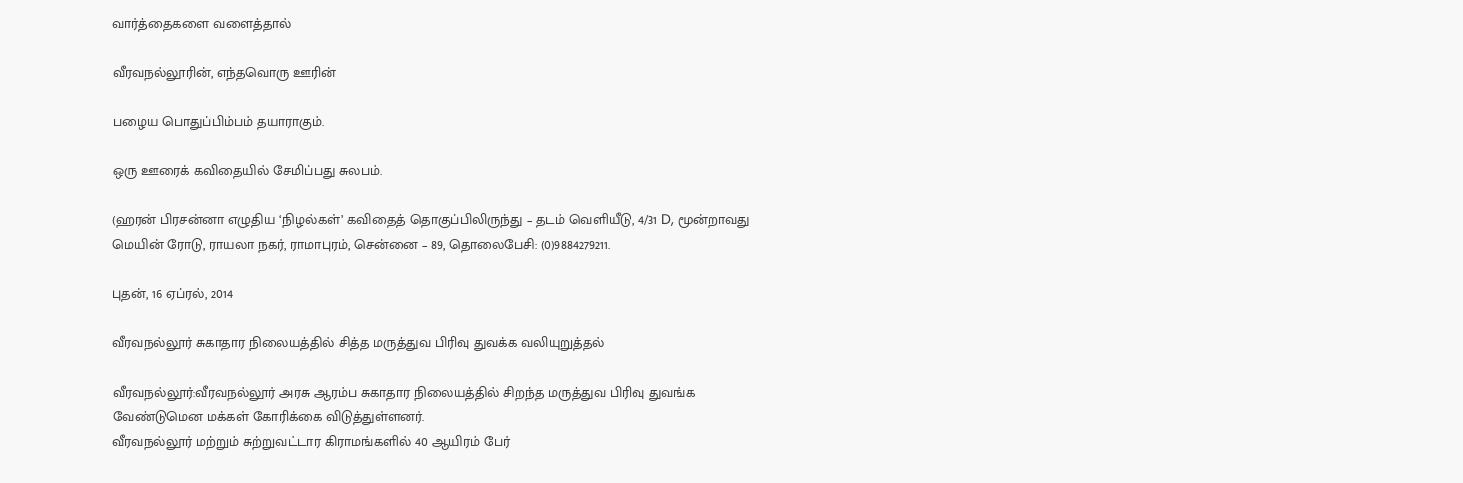வார்த்தைகளை வளைத்தால்

வீரவநல்லூரின், எந்தவொரு ஊரின்

பழைய பொதுப்பிம்பம் தயாராகும்.

ஒரு ஊரைக் கவிதையில் சேமிப்பது சுலபம்.

(ஹரன் பிரசன்னா எழுதிய ‘நிழல்கள்’ கவிதைத் தொகுப்பிலிருந்து – தடம் வெளியீடு, 4/31 D, மூன்றாவது மெயின் ரோடு, ராயலா நகர், ராமாபுரம், சென்னை – 89, தொலைபேசி: (0)9884279211.

புதன், 16 ஏப்ரல், 2014

வீரவநல்லூர் சுகாதார நிலையத்தில் சித்த மருத்துவ பிரிவு துவக்க வலியுறுத்தல்

வீரவநல்லூர்:வீரவநல்லூர் அரசு ஆரம்ப சுகாதார நிலையத்தில் சிறந்த மருத்துவ பிரிவு துவங்க வேண்டுமென மக்கள் கோரிக்கை விடுத்துள்ளனர்.
வீரவநல்லூர் மற்றும் சுற்றுவட்டார கிராமங்களில் 40 ஆயிரம் பேர்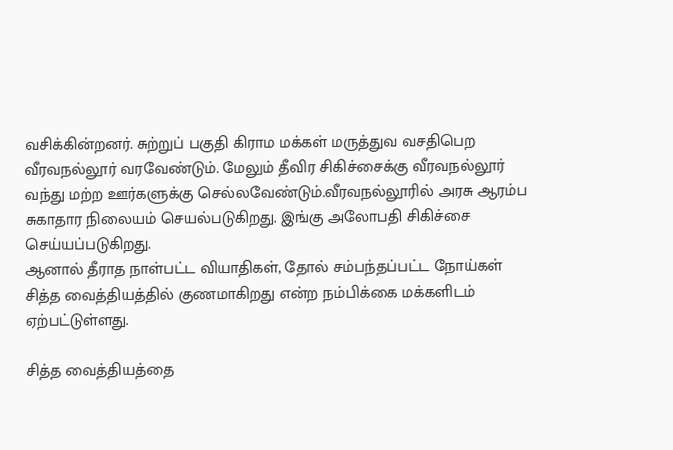வசிக்கின்றனர். சுற்றுப் பகுதி கிராம மக்கள் மருத்துவ வசதிபெற வீரவநல்லூர் வரவேண்டும். மேலும் தீவிர சிகிச்சைக்கு வீரவநல்லூர் வந்து மற்ற ஊர்களுக்கு செல்லவேண்டும்.வீரவநல்லூரில் அரசு ஆரம்ப சுகாதார நிலையம் செயல்படுகிறது. இங்கு அலோபதி சிகிச்சை செய்யப்படுகிறது.
ஆனால் தீராத நாள்பட்ட வியாதிகள், தோல் சம்பந்தப்பட்ட நோய்கள் சித்த வைத்தியத்தில் குணமாகிறது என்ற நம்பிக்கை மக்களிடம் ஏற்பட்டுள்ளது.

சித்த வைத்தியத்தை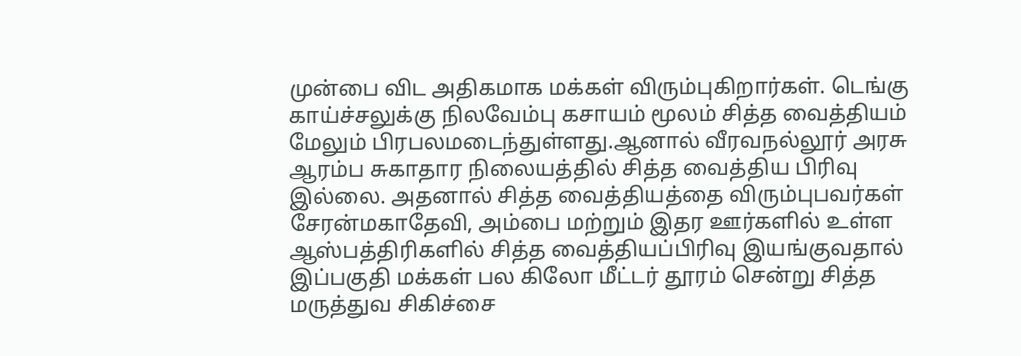முன்பை விட அதிகமாக மக்கள் விரும்புகிறார்கள். டெங்கு காய்ச்சலுக்கு நிலவேம்பு கசாயம் மூலம் சித்த வைத்தியம் மேலும் பிரபலமடைந்துள்ளது.ஆனால் வீரவநல்லூர் அரசு ஆரம்ப சுகாதார நிலையத்தில் சித்த வைத்திய பிரிவு இல்லை. அதனால் சித்த வைத்தியத்தை விரும்புபவர்கள் சேரன்மகாதேவி, அம்பை மற்றும் இதர ஊர்களில் உள்ள ஆஸ்பத்திரிகளில் சித்த வைத்தியப்பிரிவு இயங்குவதால் இப்பகுதி மக்கள் பல கிலோ மீட்டர் தூரம் சென்று சித்த மருத்துவ சிகிச்சை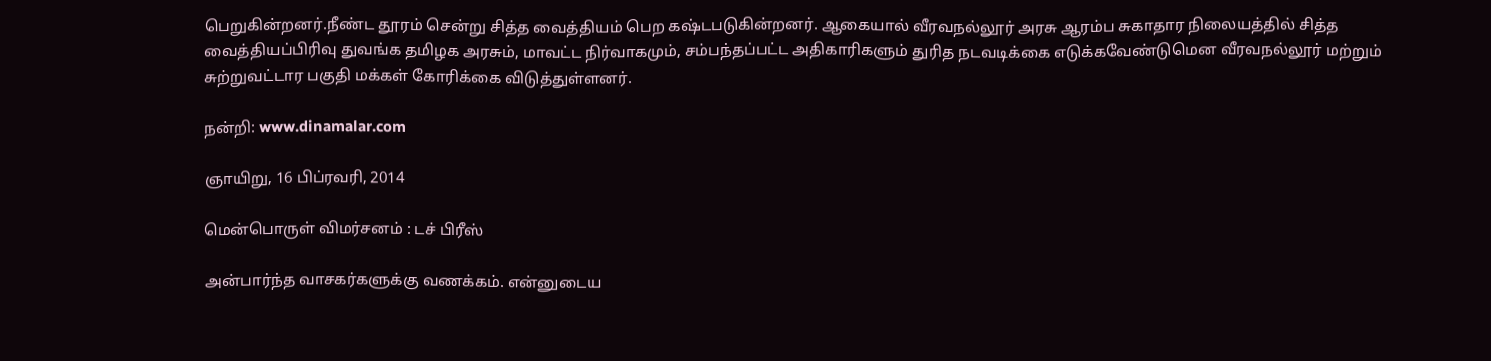பெறுகின்றனர்.நீண்ட தூரம் சென்று சித்த வைத்தியம் பெற கஷ்டபடுகின்றனர். ஆகையால் வீரவநல்லூர் அரசு ஆரம்ப சுகாதார நிலையத்தில் சித்த வைத்தியப்பிரிவு துவங்க தமிழக அரசும், மாவட்ட நிர்வாகமும், சம்பந்தப்பட்ட அதிகாரிகளும் துரித நடவடிக்கை எடுக்கவேண்டுமென வீரவநல்லூர் மற்றும் சுற்றுவட்டார பகுதி மக்கள் கோரிக்கை விடுத்துள்ளனர்.

நன்றி: www.dinamalar.com

ஞாயிறு, 16 பிப்ரவரி, 2014

மென்பொருள் விமர்சனம் : டச் பிரீஸ்

அன்பார்ந்த வாசகர்களுக்கு வணக்கம். என்னுடைய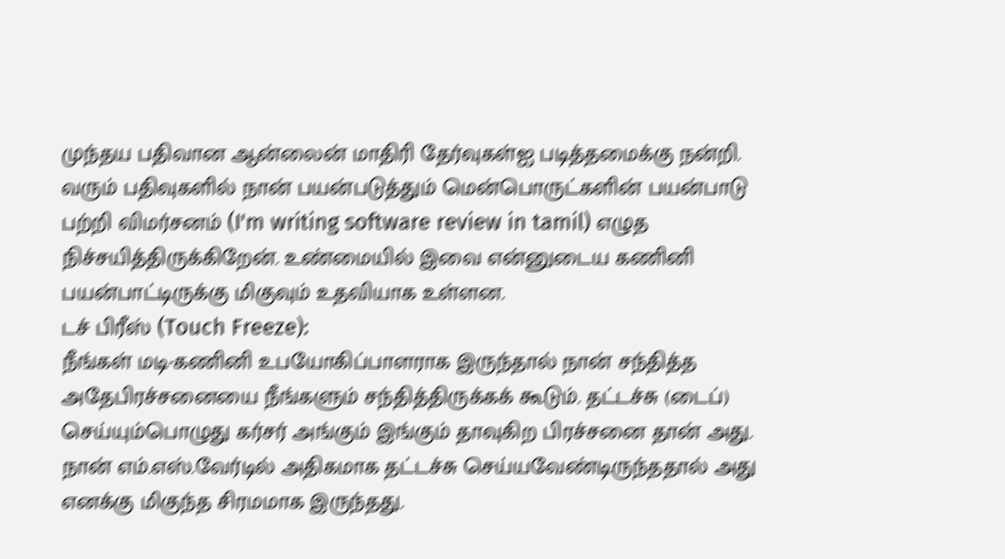முந்தய பதிவான ஆன்லைன் மாதிரி தேர்வுகள்ஐ படித்தமைக்கு நன்றி. வரும் பதிவுகளில் நான் பயன்படுத்தும் மென்பொருட்களின் பயன்பாடு பற்றி விமர்சனம் (I'm writing software review in tamil) எழுத நிச்சயித்திருக்கிறேன். உண்மையில் இவை என்னுடைய கணினி பயன்பாட்டிருக்கு மிகுவும் உதவியாக உள்ளன.
டச் பிரீஸ் (Touch Freeze):
நீங்கள் மடி-கணினி உபயோகிப்பாளராக இருந்தால் நான் சந்தித்த அதேபிரச்சனையை நீங்களும் சந்தித்திருக்கக் கூடும். தட்டச்சு (டைப்) செய்யும்பொழுது கர்சர் அங்கும் இங்கும் தாவுகிற பிரச்சனை தான் அது. நான் எம்.எஸ்.வேர்டில் அதிகமாக தட்டச்சு செய்யவேண்டிருந்ததால் அது எனக்கு மிகுந்த சிரமமாக இருந்தது.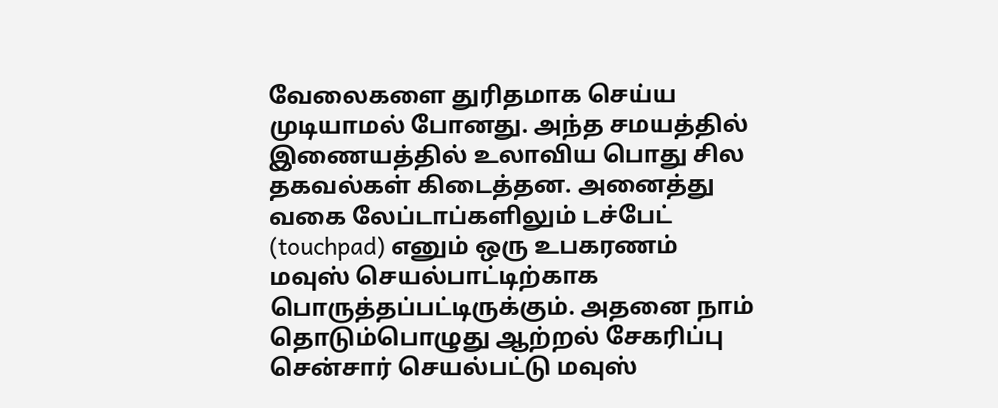வேலைகளை துரிதமாக செய்ய முடியாமல் போனது. அந்த சமயத்தில் இணையத்தில் உலாவிய பொது சில தகவல்கள் கிடைத்தன. அனைத்து வகை லேப்டாப்களிலும் டச்பேட் (touchpad) எனும் ஒரு உபகரணம் மவுஸ் செயல்பாட்டிற்காக பொருத்தப்பட்டிருக்கும். அதனை நாம் தொடும்பொழுது ஆற்றல் சேகரிப்பு சென்சார் செயல்பட்டு மவுஸ்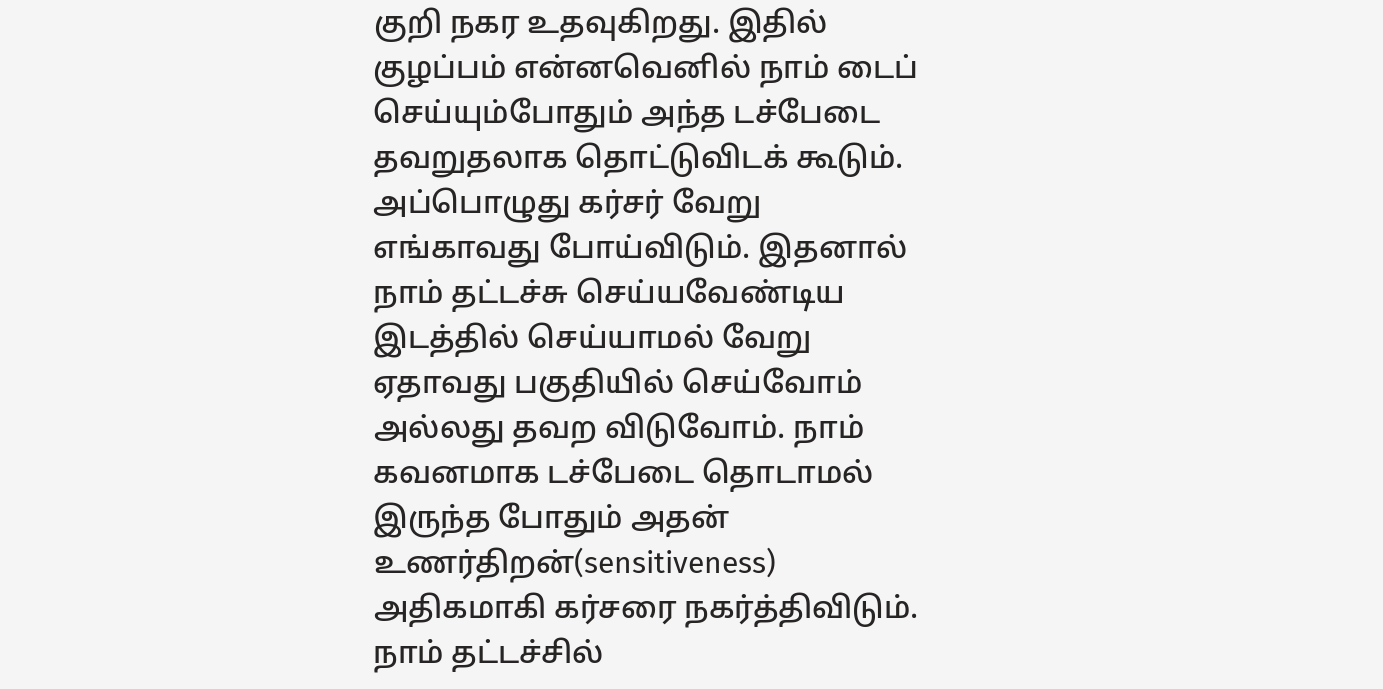குறி நகர உதவுகிறது. இதில் குழப்பம் என்னவெனில் நாம் டைப் செய்யும்போதும் அந்த டச்பேடை தவறுதலாக தொட்டுவிடக் கூடும். அப்பொழுது கர்சர் வேறு எங்காவது போய்விடும். இதனால் நாம் தட்டச்சு செய்யவேண்டிய இடத்தில் செய்யாமல் வேறு ஏதாவது பகுதியில் செய்வோம் அல்லது தவற விடுவோம். நாம் கவனமாக டச்பேடை தொடாமல் இருந்த போதும் அதன் உணர்திறன்(sensitiveness) அதிகமாகி கர்சரை நகர்த்திவிடும். நாம் தட்டச்சில்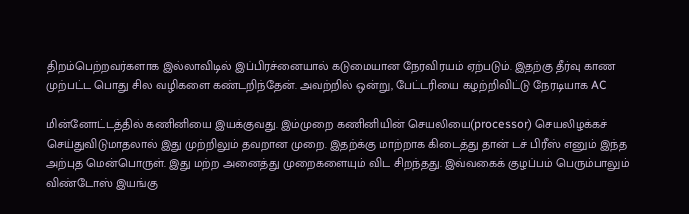திறம்பெற்றவர்களாக இல்லாவிடில் இப்பிரச்னையால் கடுமையான நேரவிரயம் ஏற்படும். இதற்கு தீர்வு காண முற்பட்ட பொது சில வழிகளை கண்டறிந்தேன். அவற்றில் ஒன்று, பேட்டரியை கழற்றிவிட்டு நேரடியாக AC

மின்னோட்டத்தில் கணினியை இயக்குவது. இம்முறை கணினியின் செயலியை(processor) செயலிழக்கச் செய்துவிடுமாதலால் இது முற்றிலும் தவறான முறை. இதற்க்கு மாற்றாக கிடைத்து தான் டச் பிரீஸ் எனும் இந்த அற்புத மென்பொருள். இது மற்ற அனைத்து முறைகளையும் விட சிறந்தது. இவ்வகைக் குழப்பம் பெரும்பாலும் விண்டோஸ் இயங்கு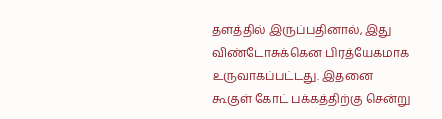தளத்தில் இருப்பதினால், இது விண்டோசுக்கென பிரத்யேகமாக உருவாகப்பட்டது. இதனை கூகுள் கோட் பக்கத்திற்கு சென்று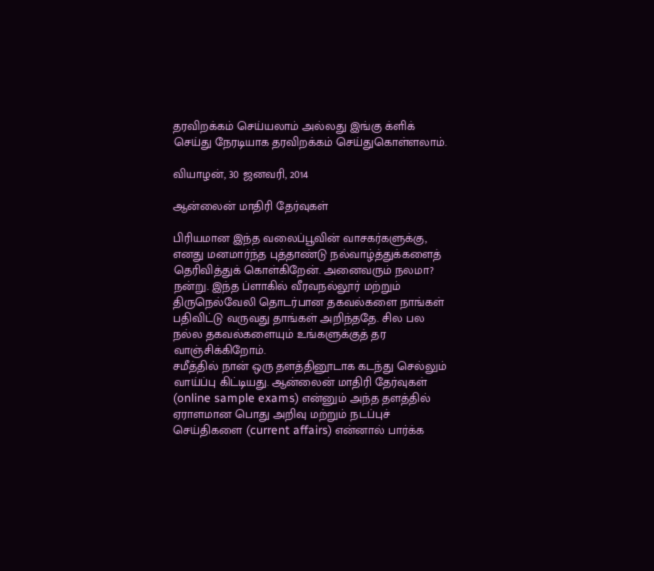தரவிறக்கம் செய்யலாம் அல்லது இங்கு க்ளிக் செய்து நேரடியாக தரவிறக்கம் செய்துகொள்ளலாம்.

வியாழன், 30 ஜனவரி, 2014

ஆன்லைன் மாதிரி தேர்வுகள்

பிரியமான இந்த வலைப்பூவின் வாசகர்களுக்கு, எனது மனமார்ந்த புத்தாண்டு நல்வாழ்த்துக்களைத் தெரிவித்துக் கொள்கிறேன். அனைவரும் நலமா? நன்று. இந்த ப்ளாகில் வீரவநல்லூர் மற்றும் திருநெல்வேலி தொடர்பான தகவல்களை நாங்கள் பதிவிட்டு வருவது தாங்கள் அறிந்ததே. சில பல நல்ல தகவல்களையும் உங்களுக்குத் தர வாஞ்சிக்கிறோம்.
சமீத்தில் நான் ஒரு தளத்தினூடாக கடந்து செல்லும் வாய்ப்பு கிட்டியது. ஆன்லைன் மாதிரி தேர்வுகள் (online sample exams) என்னும் அந்த தளத்தில் ஏராளமான பொது அறிவு மற்றும் நடப்புச் செய்திகளை (current affairs) என்னால் பார்க்க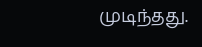முடிந்தது.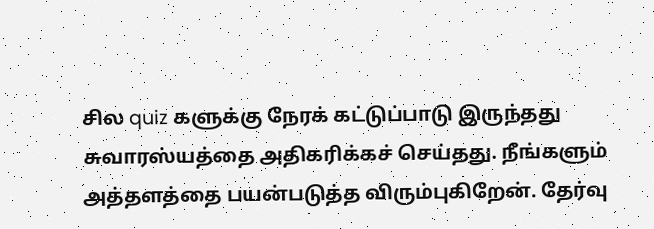சில quiz களுக்கு நேரக் கட்டுப்பாடு இருந்தது சுவாரஸ்யத்தை அதிகரிக்கச் செய்தது. நீங்களும் அத்தளத்தை பயன்படுத்த விரும்புகிறேன். தேர்வு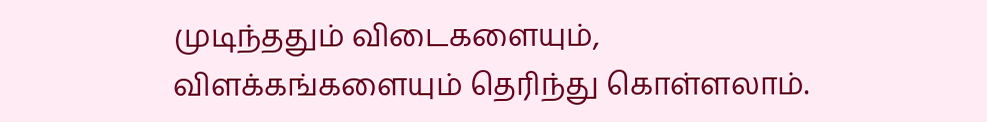முடிந்ததும் விடைகளையும், விளக்கங்களையும் தெரிந்து கொள்ளலாம்.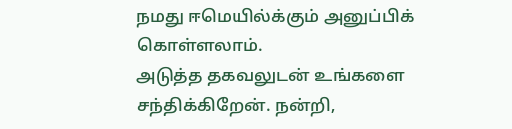நமது ஈமெயில்க்கும் அனுப்பிக் கொள்ளலாம்.
அடுத்த தகவலுடன் உங்களை சந்திக்கிறேன். நன்றி,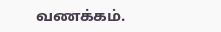வணக்கம்.